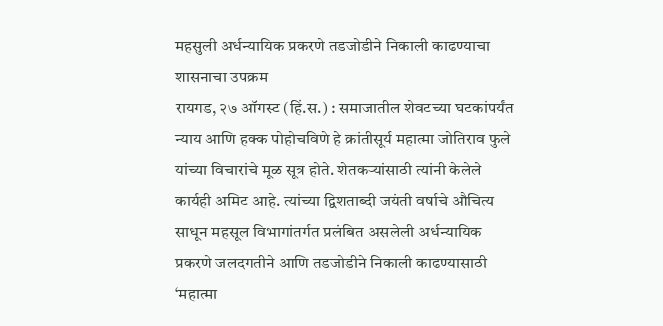महसुली अर्धन्यायिक प्रकरणे तडजोडीने निकाली काढण्याचा शासनाचा उपक्रम
रायगड, २७ ऑगस्ट (हिं.स.) : समाजातील शेवटच्या घटकांपर्यंत न्याय आणि हक्क पोहोचविणे हे क्रांतीसूर्य महात्मा जोतिराव फुले यांच्या विचारांचे मूळ सूत्र होते. शेतकऱ्यांसाठी त्यांनी केलेले कार्यही अमिट आहे. त्यांच्या द्विशताब्दी जयंती वर्षाचे औचित्य साधून महसूल विभागांतर्गत प्रलंबित असलेली अर्धन्यायिक प्रकरणे जलदगतीने आणि तडजोडीने निकाली काढण्यासाठी ‘महात्मा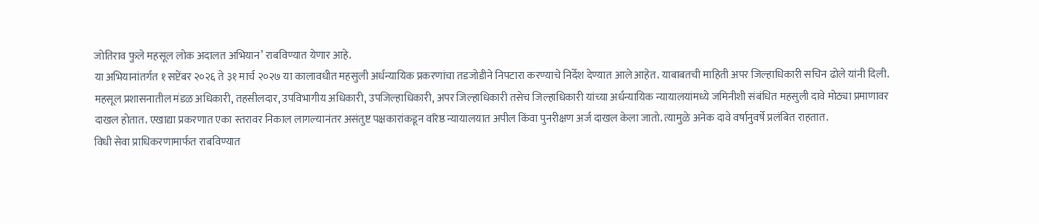जोतिराव फुले महसूल लोक अदालत अभियान’ राबविण्यात येणार आहे.
या अभियानांतर्गत १ सप्टेंबर २०२६ ते ३१ मार्च २०२७ या कालावधीत महसुली अर्धन्यायिक प्रकरणांचा तडजोडीने निपटारा करण्याचे निर्देश देण्यात आले आहेत. याबाबतची माहिती अपर जिल्हाधिकारी सचिन ढोले यांनी दिली.
महसूल प्रशासनातील मंडळ अधिकारी, तहसीलदार, उपविभागीय अधिकारी, उपजिल्हाधिकारी, अपर जिल्हाधिकारी तसेच जिल्हाधिकारी यांच्या अर्धन्यायिक न्यायालयांमध्ये जमिनीशी संबंधित महसुली दावे मोठ्या प्रमाणावर दाखल होतात. एखाद्या प्रकरणात एका स्तरावर निकाल लागल्यानंतर असंतुष्ट पक्षकारांकडून वरिष्ठ न्यायालयात अपील किंवा पुनरीक्षण अर्ज दाखल केला जातो. त्यामुळे अनेक दावे वर्षानुवर्षे प्रलंबित राहतात.
विधी सेवा प्राधिकरणामार्फत राबविण्यात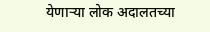येणाऱ्या लोक अदालतच्या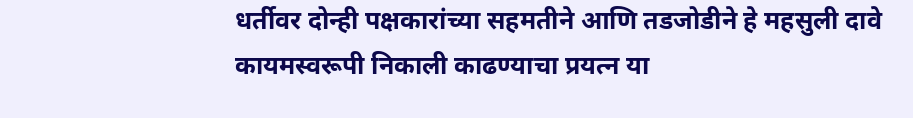धर्तीवर दोन्ही पक्षकारांच्या सहमतीने आणि तडजोडीने हे महसुली दावे कायमस्वरूपी निकाली काढण्याचा प्रयत्न या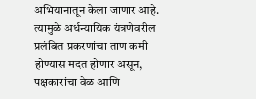अभियानातून केला जाणार आहे. त्यामुळे अर्धन्यायिक यंत्रणेवरील प्रलंबित प्रकरणांचा ताण कमी होण्यास मदत होणार असून, पक्षकारांचा वेळ आणि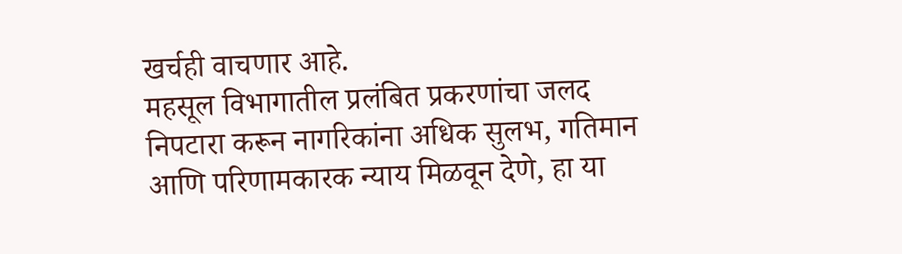खर्चही वाचणार आहे.
महसूल विभागातील प्रलंबित प्रकरणांचा जलद निपटारा करून नागरिकांना अधिक सुलभ, गतिमान आणि परिणामकारक न्याय मिळवून देणे, हा या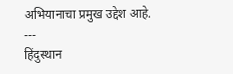अभियानाचा प्रमुख उद्देश आहे.
---
हिंदुस्थान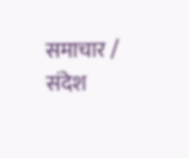समाचार / संदेश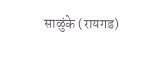साळुंके (रायगड)